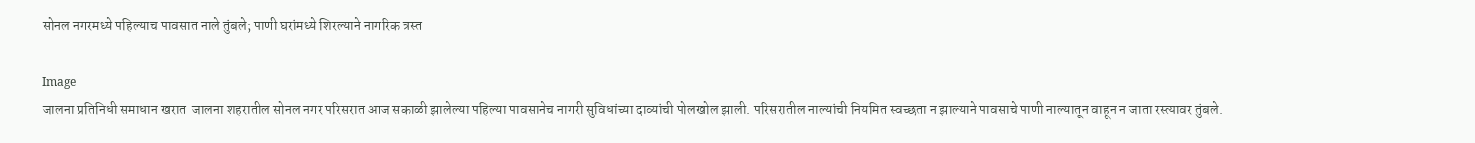सोनल नगरमध्ये पहिल्याच पावसात नाले तुंबले; पाणी घरांमध्ये शिरल्याने नागरिक त्रस्त

Image
जालना प्रतिनिधी समाधान खरात  जालना शहरातील सोनल नगर परिसरात आज सकाळी झालेल्या पहिल्या पावसानेच नागरी सुविधांच्या दाव्यांची पोलखोल झाली. परिसरातील नाल्यांची नियमित स्वच्छता न झाल्याने पावसाचे पाणी नाल्यातून वाहून न जाता रस्त्यावर तुंबले.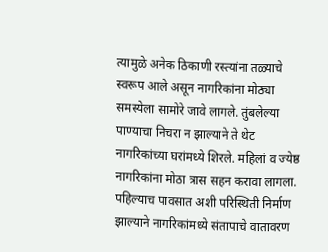त्यामुळे अनेक ठिकाणी रस्त्यांना तळ्याचे स्वरूप आले असून नागरिकांना मोठ्या समस्येला सामोरे जावे लागले. तुंबलेल्या पाण्याचा निचरा न झाल्याने ते थेट नागरिकांच्या घरांमध्ये शिरले. महिलां व ज्येष्ठ नागरिकांना मोठा त्रास सहन करावा लागला. पहिल्याच पावसात अशी परिस्थिती निर्माण झाल्याने नागरिकांमध्ये संतापाचे वातावरण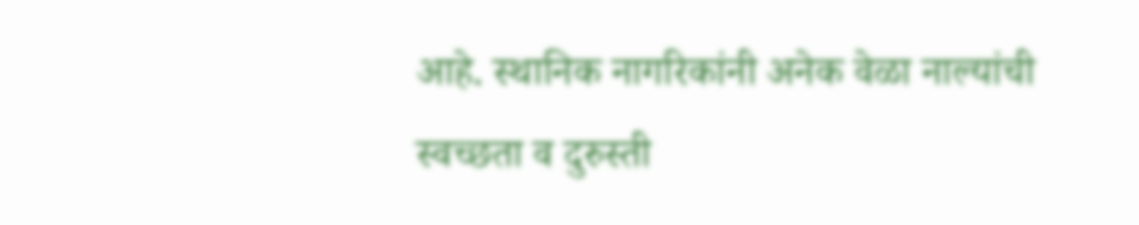आहे. स्थानिक नागरिकांनी अनेक वेळा नाल्यांची स्वच्छता व दुरुस्ती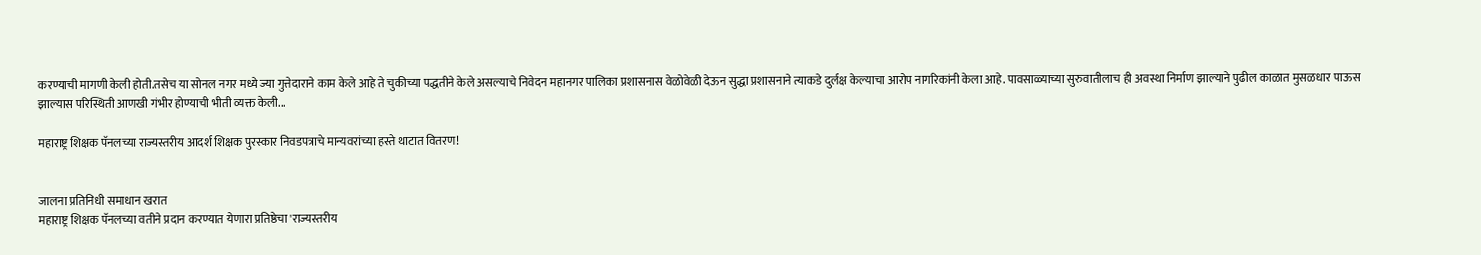करण्याची मागणी केली होती.तसेच या सोनल नगर मध्ये ज्या गुत्तेदाराने काम केले आहे ते चुकीच्या पद्धतीने केले असल्याचे निवेदन महानगर पालिका प्रशासनास वेळोवेळी देऊन सुद्धा प्रशासनाने त्याकडे दुर्लक्ष केल्याचा आरोप नागरिकांनी केला आहे. पावसाळ्याच्या सुरुवातीलाच ही अवस्था निर्माण झाल्याने पुढील काळात मुसळधार पाऊस झाल्यास परिस्थिती आणखी गंभीर होण्याची भीती व्यक्त केली...

महाराष्ट्र शिक्षक पॅनलच्या राज्यस्तरीय आदर्श शिक्षक पुरस्कार निवडपत्राचे मान्यवरांच्या हस्ते थाटात वितरण!


जालना प्रतिनिधी समाधान खरात
महाराष्ट्र शिक्षक पॅनलच्या वतीने प्रदान करण्यात येणारा प्रतिष्ठेचा 'राज्यस्तरीय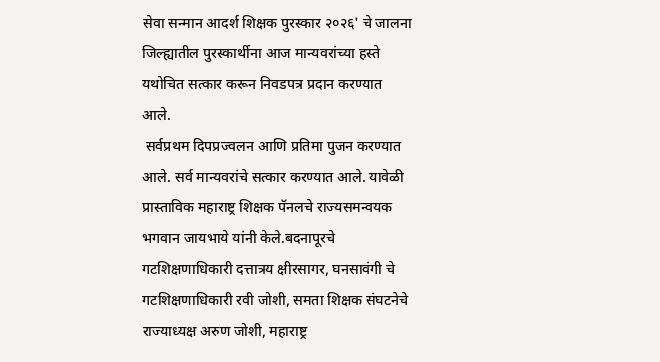सेवा सन्मान आदर्श शिक्षक पुरस्कार २०२६' चे जालना जिल्ह्यातील पुरस्कार्थीना आज मान्यवरांच्या हस्ते यथोचित सत्कार करून निवडपत्र प्रदान करण्यात आले.
 सर्वप्रथम दिपप्रज्वलन आणि प्रतिमा पुजन करण्यात आले. सर्व मान्यवरांचे सत्कार करण्यात आले. यावेळी प्रास्ताविक महाराष्ट्र शिक्षक पॅनलचे राज्यसमन्वयक भगवान जायभाये यांनी केले.बदनापूरचे गटशिक्षणाधिकारी दत्तात्रय क्षीरसागर, घनसावंगी चे गटशिक्षणाधिकारी रवी जोशी, समता शिक्षक संघटनेचे राज्याध्यक्ष अरुण जोशी, महाराष्ट्र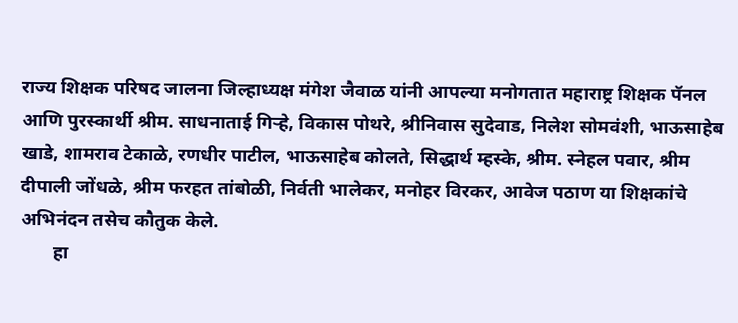राज्य शिक्षक परिषद जालना जिल्हाध्यक्ष मंगेश जैवाळ यांनी आपल्या मनोगतात महाराष्ट्र शिक्षक पॅनल आणि पुरस्कार्थी श्रीम. साधनाताई गिऱ्हे, विकास पोथरे, श्रीनिवास सुदेवाड, निलेश सोमवंशी, भाऊसाहेब खाडे, शामराव टेकाळे, रणधीर पाटील, भाऊसाहेब कोलते, सिद्धार्थ म्हस्के, श्रीम. स्नेहल पवार, श्रीम दीपाली जोंधळे, श्रीम फरहत तांबोळी, निर्वती भालेकर, मनोहर विरकर, आवेज पठाण या शिक्षकांचे अभिनंदन तसेच कौतुक केले.
       हा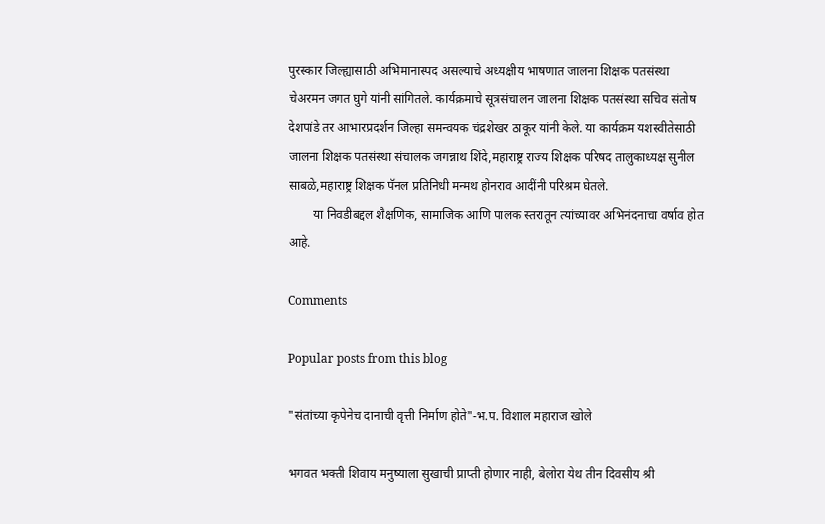पुरस्कार जिल्ह्यासाठी अभिमानास्पद असल्याचे अध्यक्षीय भाषणात जालना शिक्षक पतसंस्था चेअरमन जगत घुगे यांनी सांगितले. कार्यक्रमाचे सूत्रसंचालन जालना शिक्षक पतसंस्था सचिव संतोष देशपांडे तर आभारप्रदर्शन जिल्हा समन्वयक चंद्रशेखर ठाकूर यांनी केले. या कार्यक्रम यशस्वीतेसाठी जालना शिक्षक पतसंस्था संचालक जगन्नाथ शिंदे,महाराष्ट्र राज्य शिक्षक परिषद तालुकाध्यक्ष सुनील साबळे,महाराष्ट्र शिक्षक पॅनल प्रतिनिधी मन्मथ होनराव आदींनी परिश्रम घेतले.
        या निवडीबद्दल शैक्षणिक, सामाजिक आणि पालक स्तरातून त्यांच्यावर अभिनंदनाचा वर्षाव होत आहे.

Comments

Popular posts from this blog

"संतांच्या कृपेनेच दानाची वृत्ती निर्माण होते"-भ.प. विशाल महाराज खोले

भगवत भक्ती शिवाय मनुष्याला सुखाची प्राप्ती होणार नाही, बेलोरा येथ तीन दिवसीय श्री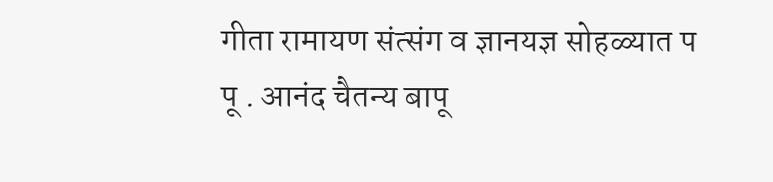गीता रामायण संत्संग व ज्ञानयज्ञ सोहळ्यात प पू . आनंद चैतन्य बापू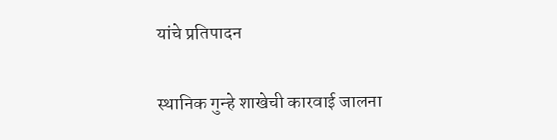यांचे प्रतिपादन

स्थानिक गुन्हे शाखेची कारवाई जालना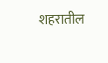शहरातील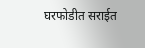घरफोडीत सराईत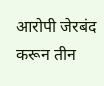आरोपी जेरबंद करून तीन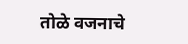तोळे वजनाचे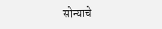सोन्याचे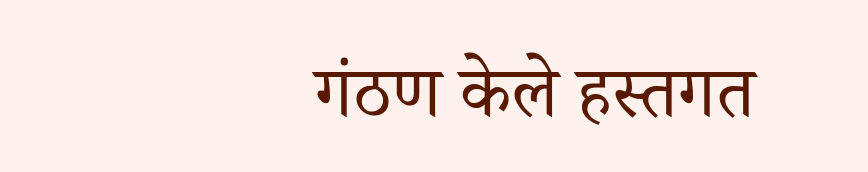गंठण केले हस्तगत